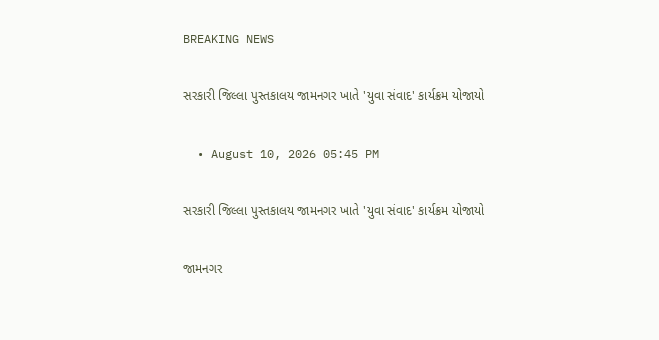BREAKING NEWS

સરકારી જિલ્લા પુસ્તકાલય જામનગર ખાતે 'યુવા સંવાદ' કાર્યક્રમ યોજાયો

  • August 10, 2026 05:45 PM

સરકારી જિલ્લા પુસ્તકાલય જામનગર ખાતે 'યુવા સંવાદ' કાર્યક્રમ યોજાયો

જામનગર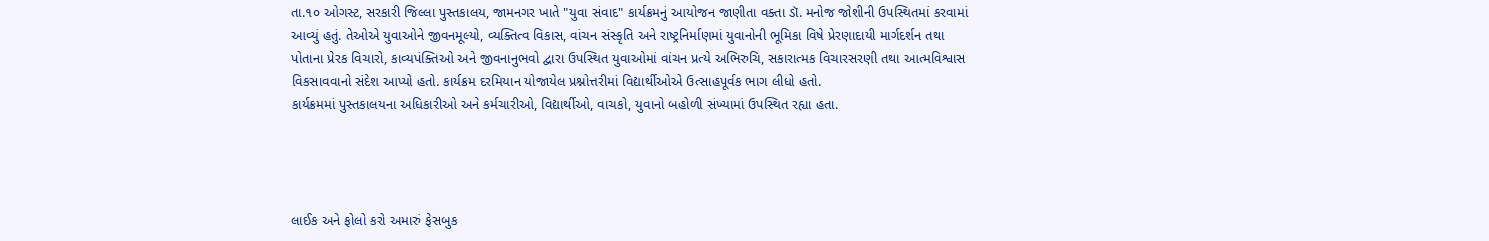તા.૧૦ ઓગસ્ટ, સરકારી જિલ્લા પુસ્તકાલય, જામનગર ખાતે "યુવા સંવાદ" કાર્યક્રમનું આયોજન જાણીતા વક્તા ડૉ. મનોજ જોશીની ઉપસ્થિતમાં કરવામાં આવ્યું હતું. તેઓએ યુવાઓને જીવનમૂલ્યો, વ્યક્તિત્વ વિકાસ, વાંચન સંસ્કૃતિ અને રાષ્ટ્રનિર્માણમાં યુવાનોની ભૂમિકા વિષે પ્રેરણાદાયી માર્ગદર્શન તથા પોતાના પ્રેરક વિચારો, કાવ્યપંક્તિઓ અને જીવનાનુભવો દ્વારા ઉપસ્થિત યુવાઓમાં વાંચન પ્રત્યે અભિરુચિ, સકારાત્મક વિચારસરણી તથા આત્મવિશ્વાસ વિકસાવવાનો સંદેશ આપ્યો હતો. કાર્યક્રમ દરમિયાન યોજાયેલ પ્રશ્નોત્તરીમાં વિદ્યાર્થીઓએ ઉત્સાહપૂર્વક ભાગ લીધો હતો.
કાર્યક્રમમાં પુસ્તકાલયના અધિકારીઓ અને કર્મચારીઓ, વિદ્યાર્થીઓ, વાચકો, યુવાનો બહોળી સંખ્યામાં ઉપસ્થિત રહ્યા હતા.




લાઈક અને ફોલો કરો અમારું ફેસબુક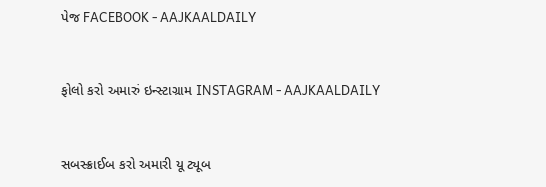પેજ FACEBOOK - AAJKAALDAILY


ફોલો કરો અમારું ઇન્સ્ટાગ્રામ INSTAGRAM - AAJKAALDAILY


સબસ્ક્રાઈબ કરો અમારી યૂ ટ્યૂબ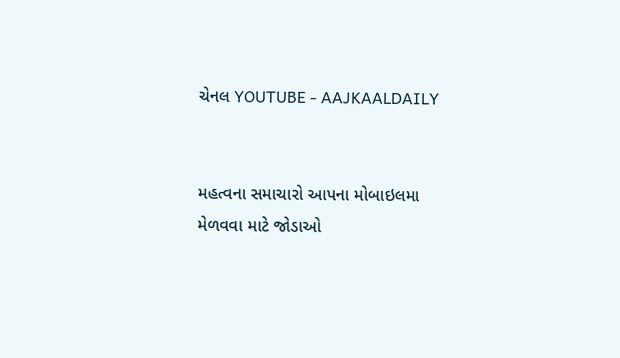ચેનલ YOUTUBE - AAJKAALDAILY


મહત્વના સમાચારો આપના મોબાઇલમા મેળવવા માટે જોડાઓ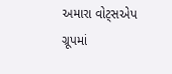અમારા વોટ્સએપ ગ્રૂપમાં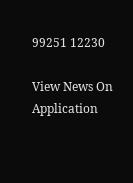99251 12230

View News On Application